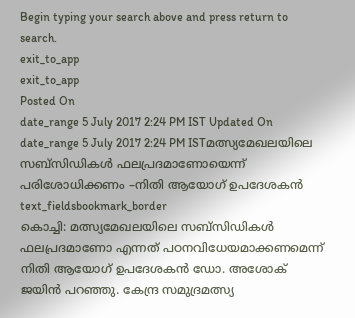Begin typing your search above and press return to search.
exit_to_app
exit_to_app
Posted On
date_range 5 July 2017 2:24 PM IST Updated On
date_range 5 July 2017 2:24 PM ISTമത്സ്യമേഖലയിലെ സബ്സിഡികൾ ഫലപ്രദമാണോയെന്ന് പരിശോധിക്കണം –നിതി ആയോഗ് ഉപദേശകൻ
text_fieldsbookmark_border
കൊച്ചി: മത്സ്യമേഖലയിലെ സബ്സിഡികൾ ഫലപ്രദമാണോ എന്നത് പഠനവിധേയമാക്കണമെന്ന് നിതി ആയോഗ് ഉപദേശകൻ ഡോ. അശോക് ജയിൻ പറഞ്ഞു. കേന്ദ്ര സമുദ്രമത്സ്യ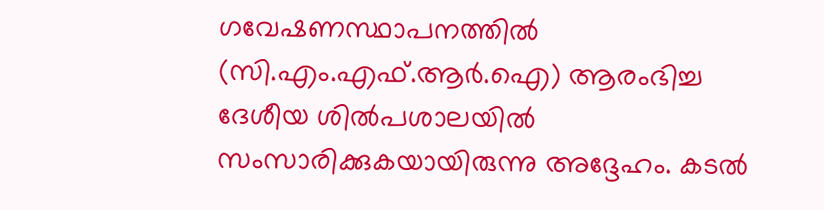ഗവേഷണസ്ഥാപനത്തിൽ (സി.എം.എഫ്.ആർ.ഐ) ആരംഭിച്ച ദേശീയ ശിൽപശാലയിൽ സംസാരിക്കുകയായിരുന്നു അദ്ദേഹം. കടൽ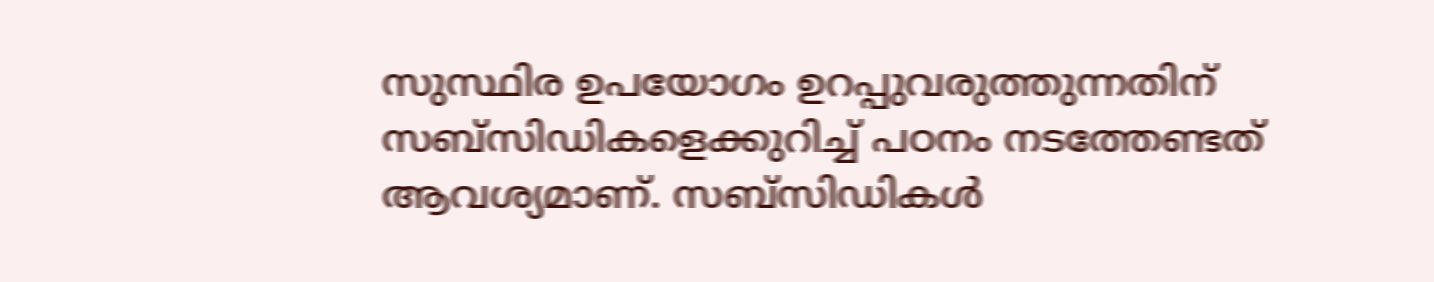സുസ്ഥിര ഉപയോഗം ഉറപ്പുവരുത്തുന്നതിന് സബ്സിഡികളെക്കുറിച്ച് പഠനം നടത്തേണ്ടത് ആവശ്യമാണ്. സബ്സിഡികൾ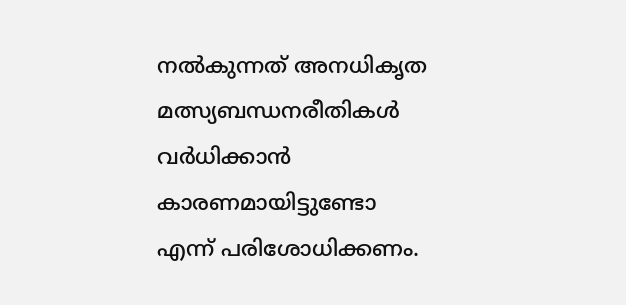നൽകുന്നത് അനധികൃത മത്സ്യബന്ധനരീതികൾ വർധിക്കാൻ കാരണമായിട്ടുണ്ടോ എന്ന് പരിശോധിക്കണം.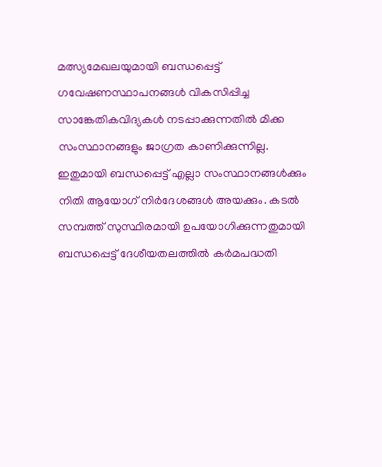മത്സ്യമേഖലയുമായി ബന്ധപ്പെട്ട് ഗവേഷണസ്ഥാപനങ്ങൾ വികസിപ്പിച്ച സാങ്കേതികവിദ്യകൾ നടപ്പാക്കുന്നതിൽ മിക്ക സംസ്ഥാനങ്ങളും ജാഗ്രത കാണിക്കുന്നില്ല. ഇതുമായി ബന്ധപ്പെട്ട് എല്ലാ സംസ്ഥാനങ്ങൾക്കും നിതി ആയോഗ് നിർദേശങ്ങൾ അയക്കും. കടൽ സമ്പത്ത് സുസ്ഥിരമായി ഉപയോഗിക്കുന്നതുമായി ബന്ധപ്പെട്ട് ദേശീയതലത്തിൽ കർമപദ്ധതി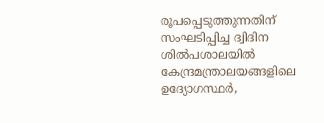രൂപപ്പെടുത്തുന്നതിന് സംഘടിപ്പിച്ച ദ്വിദിന ശിൽപശാലയിൽ കേന്ദ്രമന്ത്രാലയങ്ങളിലെ ഉദ്യോഗസ്ഥർ,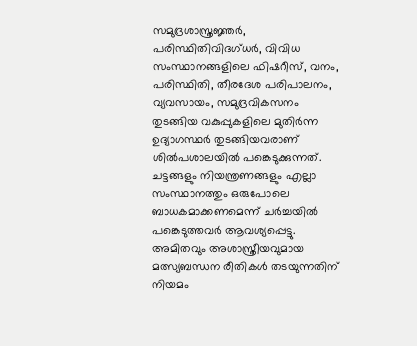സമുദ്രശാസ്ത്രജ്ഞർ, പരിസ്ഥിതിവിദഗ്ധർ, വിവിധ സംസ്ഥാനങ്ങളിലെ ഫിഷറീസ്, വനം, പരിസ്ഥിതി, തീരദേശ പരിപാലനം, വ്യവസായം, സമുദ്രവികസനം തുടങ്ങിയ വകുപ്പുകളിലെ മുതിർന്ന ഉദ്യാഗസ്ഥർ തുടങ്ങിയവരാണ് ശിൽപശാലയിൽ പങ്കെടുക്കുന്നത്. ചട്ടങ്ങളും നിയന്ത്രണങ്ങളും എല്ലാ സംസ്ഥാനത്തും ഒരുപോലെ ബാധകമാക്കണമെന്ന് ചർച്ചയിൽ പങ്കെടുത്തവർ ആവശ്യപ്പെട്ടു. അമിതവും അശാസ്ത്രീയവുമായ മത്സ്യബന്ധന രീതികൾ തടയുന്നതിന് നിയമം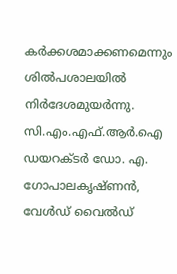കർക്കശമാക്കണമെന്നും ശിൽപശാലയിൽ നിർദേശമുയർന്നു. സി.എം.എഫ്.ആർ.ഐ ഡയറക്ടർ ഡോ. എ. ഗോപാലകൃഷ്ണൻ, വേൾഡ് വൈൽഡ്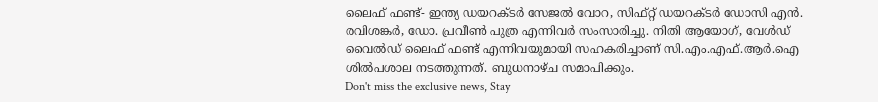ലൈഫ് ഫണ്ട്- ഇന്ത്യ ഡയറക്ടർ സേജൽ വോറ, സിഫ്റ്റ് ഡയറക്ടർ ഡോസി എൻ. രവിശങ്കർ, ഡോ. പ്രവീൺ പുത്ര എന്നിവർ സംസാരിച്ചു. നിതി ആയോഗ്, വേൾഡ് വൈൽഡ് ലൈഫ് ഫണ്ട് എന്നിവയുമായി സഹകരിച്ചാണ് സി.എം.എഫ്.ആർ.ഐ ശിൽപശാല നടത്തുന്നത്. ബുധനാഴ്ച സമാപിക്കും.
Don't miss the exclusive news, Stay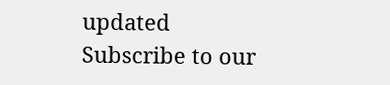updated
Subscribe to our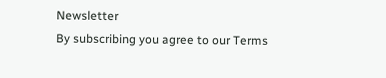Newsletter
By subscribing you agree to our Terms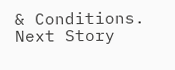& Conditions.
Next Story